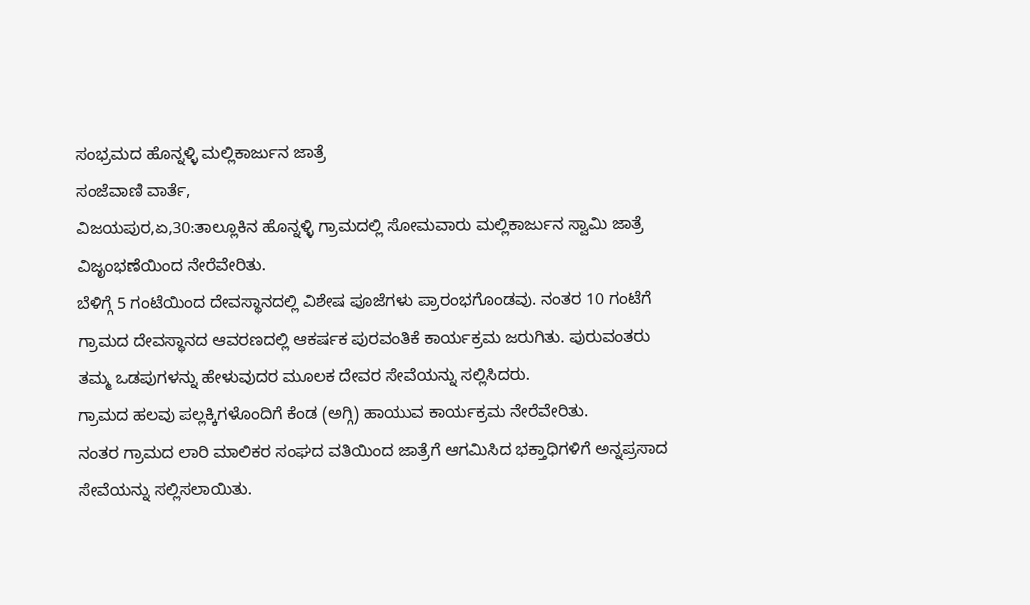ಸಂಭ್ರಮದ ಹೊನ್ನಳ್ಳಿ ಮಲ್ಲಿಕಾರ್ಜುನ ಜಾತ್ರೆ
ಸಂಜೆವಾಣಿ ವಾರ್ತೆ,
ವಿಜಯಪುರ,ಏ,30:ತಾಲ್ಲೂಕಿನ ಹೊನ್ನಳ್ಳಿ ಗ್ರಾಮದಲ್ಲಿ ಸೋಮವಾರು ಮಲ್ಲಿಕಾರ್ಜುನ ಸ್ವಾಮಿ ಜಾತ್ರೆ ವಿಜೃಂಭಣೆಯಿಂದ ನೇರೆವೇರಿತು.
ಬೆಳಿಗ್ಗೆ 5 ಗಂಟೆಯಿಂದ ದೇವಸ್ಥಾನದಲ್ಲಿ ವಿಶೇಷ ಪೂಜೆಗಳು ಪ್ರಾರಂಭಗೊಂಡವು. ನಂತರ 10 ಗಂಟೆಗೆ ಗ್ರಾಮದ ದೇವಸ್ಥಾನದ ಆವರಣದಲ್ಲಿ ಆಕರ್ಷಕ ಪುರವಂತಿಕೆ ಕಾರ್ಯಕ್ರಮ ಜರುಗಿತು. ಪುರುವಂತರು ತಮ್ಮ ಒಡಪುಗಳನ್ನು ಹೇಳುವುದರ ಮೂಲಕ ದೇವರ ಸೇವೆಯನ್ನು ಸಲ್ಲಿಸಿದರು.
ಗ್ರಾಮದ ಹಲವು ಪಲ್ಲಕ್ಕಿಗಳೊಂದಿಗೆ ಕೆಂಡ (ಅಗ್ಗಿ) ಹಾಯುವ ಕಾರ್ಯಕ್ರಮ ನೇರೆವೇರಿತು.
ನಂತರ ಗ್ರಾಮದ ಲಾರಿ ಮಾಲಿಕರ ಸಂಘದ ವತಿಯಿಂದ ಜಾತ್ರೆಗೆ ಆಗಮಿಸಿದ ಭಕ್ತಾಧಿಗಳಿಗೆ ಅನ್ನಪ್ರಸಾದ ಸೇವೆಯನ್ನು ಸಲ್ಲಿಸಲಾಯಿತು.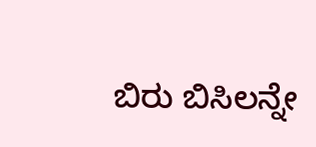ಬಿರು ಬಿಸಿಲನ್ನೇ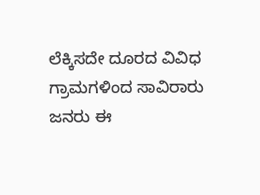ಲೆಕ್ಕಿಸದೇ ದೂರದ ವಿವಿಧ ಗ್ರಾಮಗಳಿಂದ ಸಾವಿರಾರು ಜನರು ಈ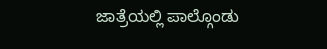ಜಾತ್ರೆಯಲ್ಲಿ ಪಾಲ್ಗೊಂಡು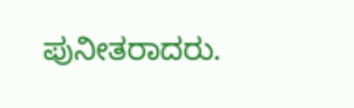ಪುನೀತರಾದರು.